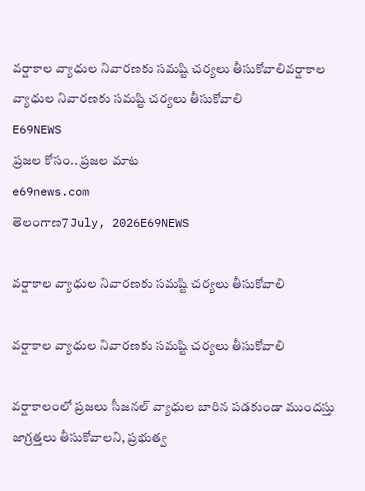వర్షాకాల వ్యాధుల నివారణకు సమష్టి చర్యలు తీసుకోవాలివర్షాకాల వ్యాధుల నివారణకు సమష్టి చర్యలు తీసుకోవాలి
E69NEWS
ప్రజల కోసం.. ప్రజల మాట
e69news.com
తెలంగాణ7 July, 2026E69NEWS

వర్షాకాల వ్యాధుల నివారణకు సమష్టి చర్యలు తీసుకోవాలి

వర్షాకాల వ్యాధుల నివారణకు సమష్టి చర్యలు తీసుకోవాలి

వర్షాకాలంలో ప్రజలు సీజనల్ వ్యాధుల బారిన పడకుండా ముందస్తు జాగ్రత్తలు తీసుకోవాలని, ప్రభుత్వ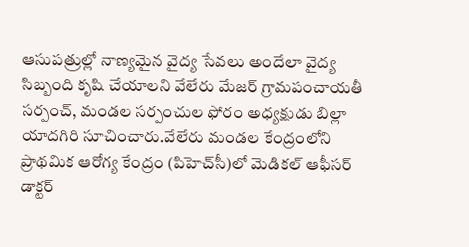ఆసుపత్రుల్లో నాణ్యమైన వైద్య సేవలు అందేలా వైద్య సిబ్బంది కృషి చేయాలని వేలేరు మేజర్ గ్రామపంచాయతీ సర్పంచ్, మండల సర్పంచుల ఫోరం అధ్యక్షుడు బిల్లా యాదగిరి సూచించారు.వేలేరు మండల కేంద్రంలోని ప్రాథమిక ఆరోగ్య కేంద్రం (పిహెచ్‌సీ)లో మెడికల్ ఆఫీసర్ డాక్టర్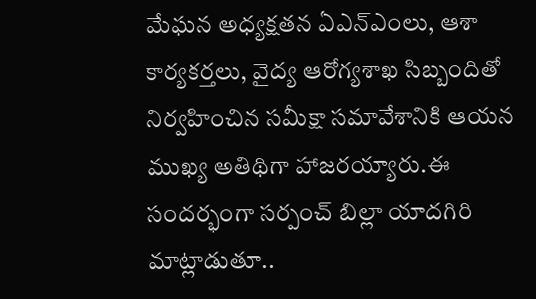మేఘన అధ్యక్షతన ఏఎన్‌ఎంలు, ఆశా కార్యకర్తలు, వైద్య ఆరోగ్యశాఖ సిబ్బందితో నిర్వహించిన సమీక్షా సమావేశానికి ఆయన ముఖ్య అతిథిగా హాజరయ్యారు.ఈ సందర్భంగా సర్పంచ్ బిల్లా యాదగిరి మాట్లాడుతూ..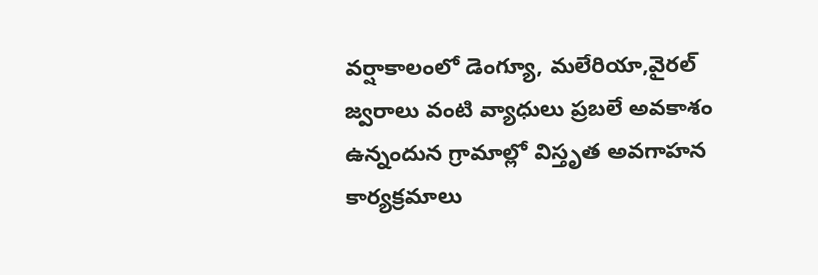వర్షాకాలంలో డెంగ్యూ, మలేరియా,వైరల్ జ్వరాలు వంటి వ్యాధులు ప్రబలే అవకాశం ఉన్నందున గ్రామాల్లో విస్తృత అవగాహన కార్యక్రమాలు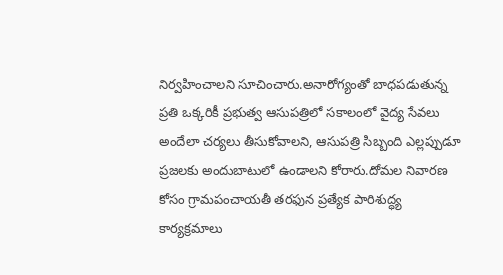నిర్వహించాలని సూచించారు.అనారోగ్యంతో బాధపడుతున్న ప్రతి ఒక్కరికీ ప్రభుత్వ ఆసుపత్రిలో సకాలంలో వైద్య సేవలు అందేలా చర్యలు తీసుకోవాలని, ఆసుపత్రి సిబ్బంది ఎల్లప్పుడూ ప్రజలకు అందుబాటులో ఉండాలని కోరారు.దోమల నివారణ కోసం గ్రామపంచాయతీ తరఫున ప్రత్యేక పారిశుద్ధ్య కార్యక్రమాలు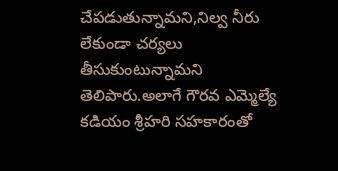చేపడుతున్నామని,నిల్వ నీరు లేకుండా చర్యలు తీసుకుంటున్నామని తెలిపారు.అలాగే గౌరవ ఎమ్మెల్యే కడియం శ్రీహరి సహకారంతో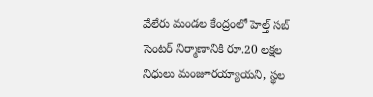వేలేరు మండల కేంద్రంలో హెల్త్ సబ్ సెంటర్ నిర్మాణానికి రూ.20 లక్షల నిధులు మంజూరయ్యాయని, స్థల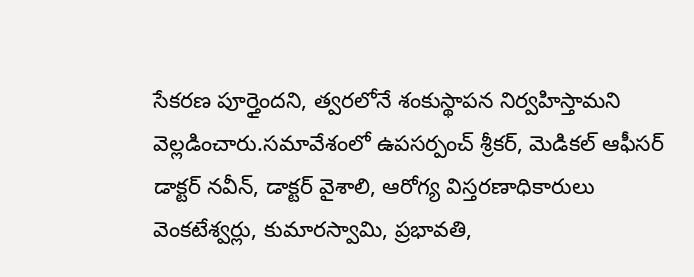సేకరణ పూర్తైందని, త్వరలోనే శంకుస్థాపన నిర్వహిస్తామని వెల్లడించారు.సమావేశంలో ఉపసర్పంచ్ శ్రీకర్, మెడికల్ ఆఫీసర్ డాక్టర్ నవీన్, డాక్టర్ వైశాలి, ఆరోగ్య విస్తరణాధికారులు వెంకటేశ్వర్లు, కుమారస్వామి, ప్రభావతి,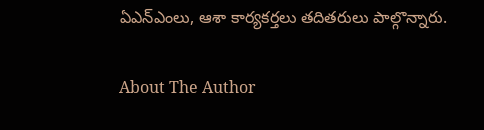ఏఎన్‌ఎంలు, ఆశా కార్యకర్తలు తదితరులు పాల్గొన్నారు.

About The Author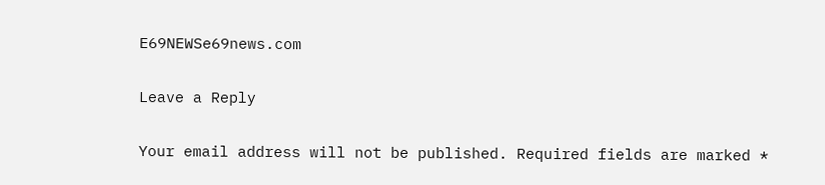E69NEWSe69news.com

Leave a Reply

Your email address will not be published. Required fields are marked *